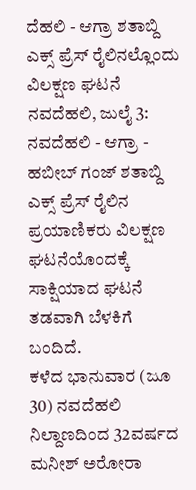ದೆಹಲಿ - ಆಗ್ರಾ ಶತಾಬ್ದಿ ಎಕ್ಸ್ ಪ್ರೆಸ್ ರೈಲಿನಲ್ಲೊಂದು ವಿಲಕ್ಷಣ ಘಟನೆ
ನವದೆಹಲಿ, ಜುಲೈ 3: ನವದೆಹಲಿ - ಆಗ್ರಾ - ಹಬೀಬ್ ಗಂಜ್ ಶತಾಬ್ದಿ ಎಕ್ಸ್ ಪ್ರೆಸ್ ರೈಲಿನ ಪ್ರಯಾಣಿಕರು ವಿಲಕ್ಷಣ ಘಟನೆಯೊಂದಕ್ಕೆ ಸಾಕ್ಷಿಯಾದ ಘಟನೆ ತಡವಾಗಿ ಬೆಳಕಿಗೆ ಬಂದಿದೆ.
ಕಳೆದ ಭಾನುವಾರ (ಜೂ 30) ನವದೆಹಲಿ ನಿಲ್ದಾಣದಿಂದ 32ವರ್ಷದ ಮನೀಶ್ ಅರೋರಾ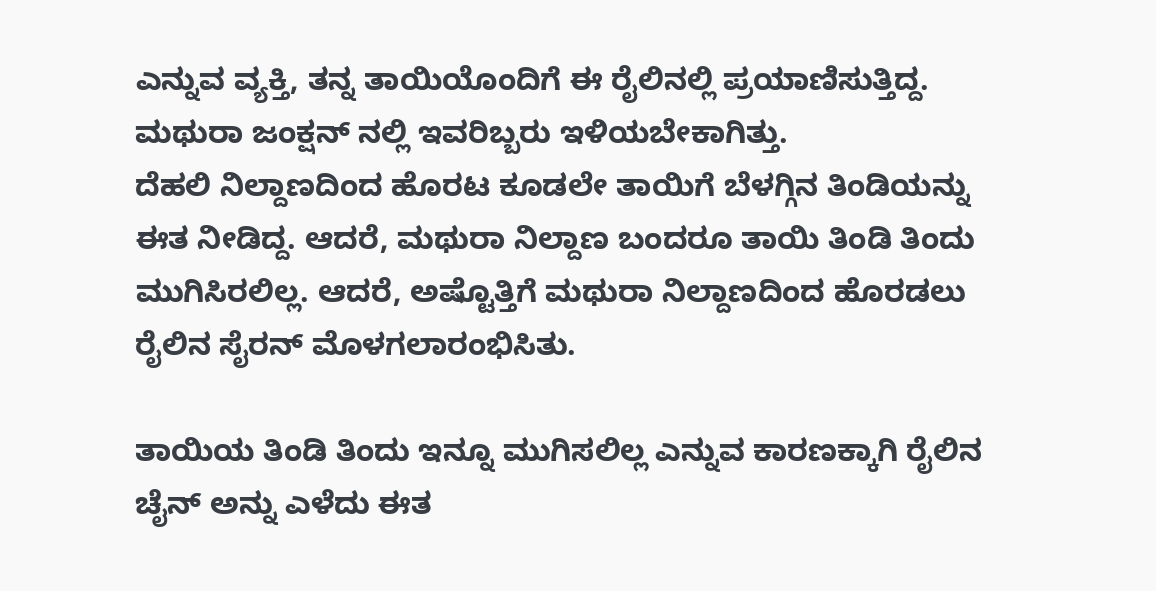ಎನ್ನುವ ವ್ಯಕ್ತಿ, ತನ್ನ ತಾಯಿಯೊಂದಿಗೆ ಈ ರೈಲಿನಲ್ಲಿ ಪ್ರಯಾಣಿಸುತ್ತಿದ್ದ. ಮಥುರಾ ಜಂಕ್ಷನ್ ನಲ್ಲಿ ಇವರಿಬ್ಬರು ಇಳಿಯಬೇಕಾಗಿತ್ತು.
ದೆಹಲಿ ನಿಲ್ದಾಣದಿಂದ ಹೊರಟ ಕೂಡಲೇ ತಾಯಿಗೆ ಬೆಳಗ್ಗಿನ ತಿಂಡಿಯನ್ನು ಈತ ನೀಡಿದ್ದ. ಆದರೆ, ಮಥುರಾ ನಿಲ್ದಾಣ ಬಂದರೂ ತಾಯಿ ತಿಂಡಿ ತಿಂದು ಮುಗಿಸಿರಲಿಲ್ಲ. ಆದರೆ, ಅಷ್ಟೊತ್ತಿಗೆ ಮಥುರಾ ನಿಲ್ದಾಣದಿಂದ ಹೊರಡಲು ರೈಲಿನ ಸೈರನ್ ಮೊಳಗಲಾರಂಭಿಸಿತು.

ತಾಯಿಯ ತಿಂಡಿ ತಿಂದು ಇನ್ನೂ ಮುಗಿಸಲಿಲ್ಲ ಎನ್ನುವ ಕಾರಣಕ್ಕಾಗಿ ರೈಲಿನ ಚೈನ್ ಅನ್ನು ಎಳೆದು ಈತ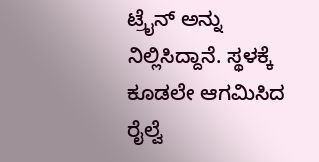ಟ್ರೈನ್ ಅನ್ನು ನಿಲ್ಲಿಸಿದ್ದಾನೆ. ಸ್ಥಳಕ್ಕೆ ಕೂಡಲೇ ಆಗಮಿಸಿದ ರೈಲ್ವೆ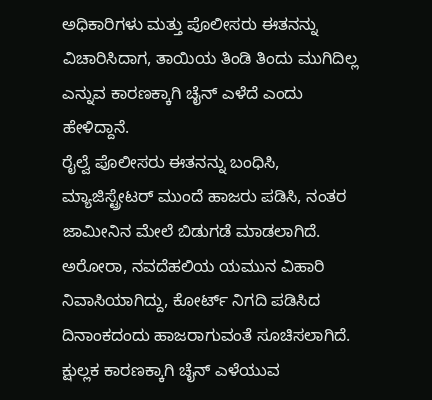ಅಧಿಕಾರಿಗಳು ಮತ್ತು ಪೊಲೀಸರು ಈತನನ್ನು ವಿಚಾರಿಸಿದಾಗ, ತಾಯಿಯ ತಿಂಡಿ ತಿಂದು ಮುಗಿದಿಲ್ಲ ಎನ್ನುವ ಕಾರಣಕ್ಕಾಗಿ ಚೈನ್ ಎಳೆದೆ ಎಂದು ಹೇಳಿದ್ದಾನೆ.
ರೈಲ್ವೆ ಪೊಲೀಸರು ಈತನನ್ನು ಬಂಧಿಸಿ, ಮ್ಯಾಜಿಸ್ಟ್ರೇಟರ್ ಮುಂದೆ ಹಾಜರು ಪಡಿಸಿ, ನಂತರ ಜಾಮೀನಿನ ಮೇಲೆ ಬಿಡುಗಡೆ ಮಾಡಲಾಗಿದೆ. ಅರೋರಾ, ನವದೆಹಲಿಯ ಯಮುನ ವಿಹಾರಿ ನಿವಾಸಿಯಾಗಿದ್ದು, ಕೋರ್ಟ್ ನಿಗದಿ ಪಡಿಸಿದ ದಿನಾಂಕದಂದು ಹಾಜರಾಗುವಂತೆ ಸೂಚಿಸಲಾಗಿದೆ.
ಕ್ಷುಲ್ಲಕ ಕಾರಣಕ್ಕಾಗಿ ಚೈನ್ ಎಳೆಯುವ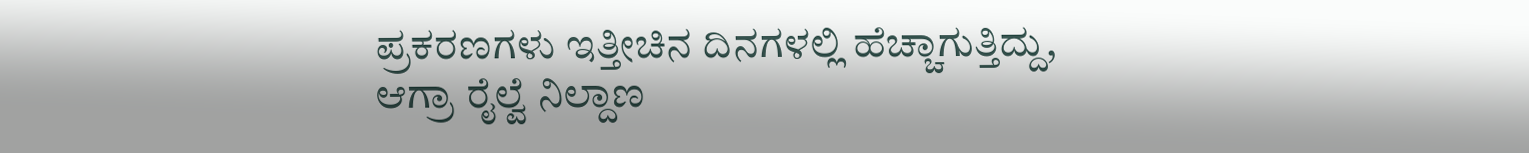ಪ್ರಕರಣಗಳು ಇತ್ತೀಚಿನ ದಿನಗಳಲ್ಲಿ ಹೆಚ್ಚಾಗುತ್ತಿದ್ದು, ಆಗ್ರಾ ರೈಲ್ವೆ ನಿಲ್ದಾಣ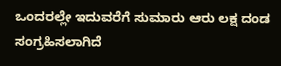ಒಂದರಲ್ಲೇ ಇದುವರೆಗೆ ಸುಮಾರು ಆರು ಲಕ್ಷ ದಂಡ ಸಂಗ್ರಹಿಸಲಾಗಿದೆ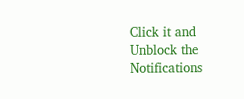Click it and Unblock the Notifications